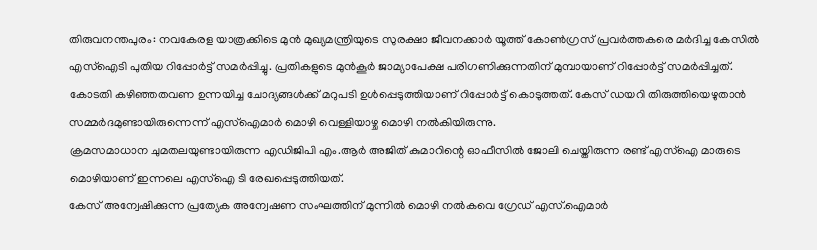തിരുവനന്തപുരം: നവകേരള യാത്രക്കിടെ മുൻ മുഖ്യമന്ത്രിയുടെ സുരക്ഷാ ജീവനക്കാർ യൂത്ത് കോൺഗ്രസ് പ്രവർത്തകരെ മർദിച്ച കേസിൽ എസ്ഐടി പുതിയ റിപ്പോർട്ട് സമർപ്പിച്ചു. പ്രതികളുടെ മുൻകൂർ ജാമ്യാപേക്ഷ പരിഗണിക്കുന്നതിന് മുമ്പായാണ് റിപ്പോർട്ട് സമർപ്പിച്ചത്.
കോടതി കഴിഞ്ഞതവണ ഉന്നയിച്ച ചോദ്യങ്ങൾക്ക് മറുപടി ഉൾപ്പെടുത്തിയാണ് റിപ്പോർട്ട് കൊടുത്തത്. കേസ് ഡയറി തിരുത്തിയെഴുതാൻ സമ്മർദമുണ്ടായിരുന്നെന്ന് എസ്ഐമാർ മൊഴി വെള്ളിയാഴ്ച മൊഴി നൽകിയിരുന്നു.
ക്രമസമാധാന ചുമതലയുണ്ടായിരുന്ന എഡിജിപി എം.ആർ അജിത് കുമാറിന്റെ ഓഫീസിൽ ജോലി ചെയ്തിരുന്ന രണ്ട് എസ്ഐ മാരുടെ മൊഴിയാണ് ഇന്നലെ എസ്ഐ ടി രേഖപ്പെടുത്തിയത്.
കേസ് അന്വേഷിക്കുന്ന പ്രത്യേക അന്വേഷണ സംഘത്തിന് മുന്നിൽ മൊഴി നൽകവെ ഗ്രേഡ് എസ്.ഐമാർ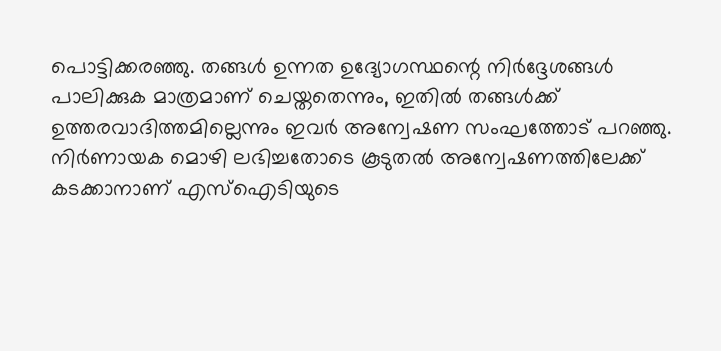പൊട്ടിക്കരഞ്ഞു. തങ്ങൾ ഉന്നത ഉദ്യോഗസ്ഥന്റെ നിർദ്ദേശങ്ങൾ പാലിക്കുക മാത്രമാണ് ചെയ്തതെന്നും, ഇതിൽ തങ്ങൾക്ക് ഉത്തരവാദിത്തമില്ലെന്നും ഇവർ അന്വേഷണ സംഘത്തോട് പറഞ്ഞു. നിർണായക മൊഴി ലഭിച്ചതോടെ കൂടുതൽ അന്വേഷണത്തിലേക്ക് കടക്കാനാണ് എസ്ഐടിയുടെ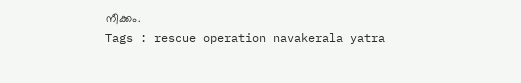നീക്കം.
Tags : rescue operation navakerala yatra